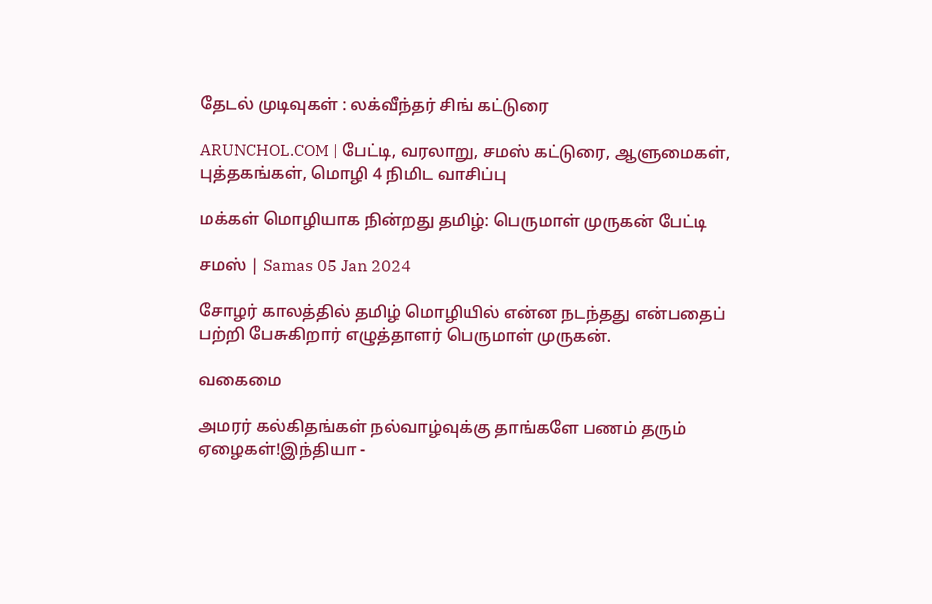தேடல் முடிவுகள் : லக்வீந்தர் சிங் கட்டுரை

ARUNCHOL.COM | பேட்டி, வரலாறு, சமஸ் கட்டுரை, ஆளுமைகள், புத்தகங்கள், மொழி 4 நிமிட வாசிப்பு

மக்கள் மொழியாக நின்றது தமிழ்: பெருமாள் முருகன் பேட்டி

சமஸ் | Samas 05 Jan 2024

சோழர் காலத்தில் தமிழ் மொழியில் என்ன நடந்தது என்பதைப் பற்றி பேசுகிறார் எழுத்தாளர் பெருமாள் முருகன்.

வகைமை

அமரர் கல்கிதங்கள் நல்வாழ்வுக்கு தாங்களே பணம் தரும் ஏழைகள்!இந்தியா -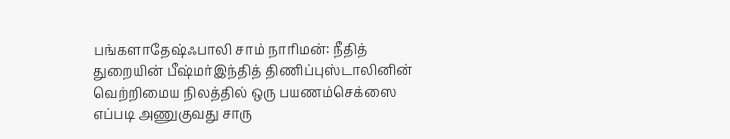பங்களாதேஷ்ஃபாலி சாம் நாரிமன்: நீதித் துறையின் பீஷ்மர்இந்தித் திணிப்புஸ்டாலினின் வெற்றிமைய நிலத்தில் ஒரு பயணம்செக்ஸை எப்படி அணுகுவது சாரு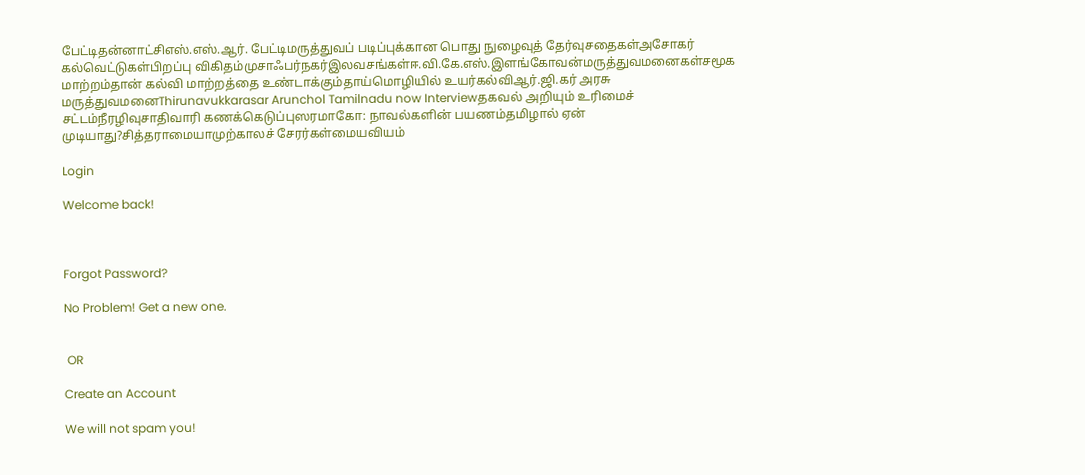பேட்டிதன்னாட்சிஎஸ்.எஸ்.ஆர். பேட்டிமருத்துவப் படிப்புக்கான பொது நுழைவுத் தேர்வுசதைகள்அசோகர் கல்வெட்டுகள்பிறப்பு விகிதம்முசாஃபர்நகர்இலவசங்கள்ஈ.வி.கே.எஸ்.இளங்கோவன்மருத்துவமனைகள்சமூக மாற்றம்தான் கல்வி மாற்றத்தை உண்டாக்கும்தாய்மொழியில் உயர்கல்விஆர்.ஜி.கர் அரசு மருத்துவமனைThirunavukkarasar Arunchol Tamilnadu now Interviewதகவல் அறியும் உரிமைச் சட்டம்நீரழிவுசாதிவாரி கணக்கெடுப்புஸரமாகோ: நாவல்களின் பயணம்தமிழால் ஏன் முடியாது?சித்தராமையாமுற்காலச் சேரர்கள்மையவியம்

Login

Welcome back!



Forgot Password?

No Problem! Get a new one.


 OR

Create an Account

We will not spam you!